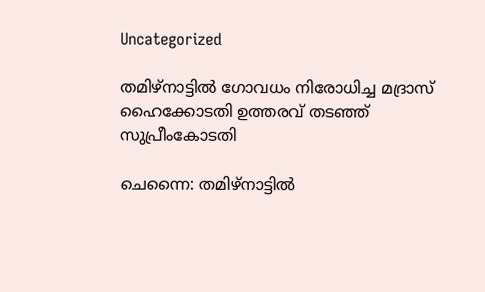Uncategorized

തമിഴ്‌നാട്ടില്‍ ഗോവധം നിരോധിച്ച മദ്രാസ് ഹൈക്കോടതി ഉത്തരവ് തടഞ്ഞ് സുപ്രീംകോടതി

ചെന്നൈ: തമിഴ്‌നാട്ടില്‍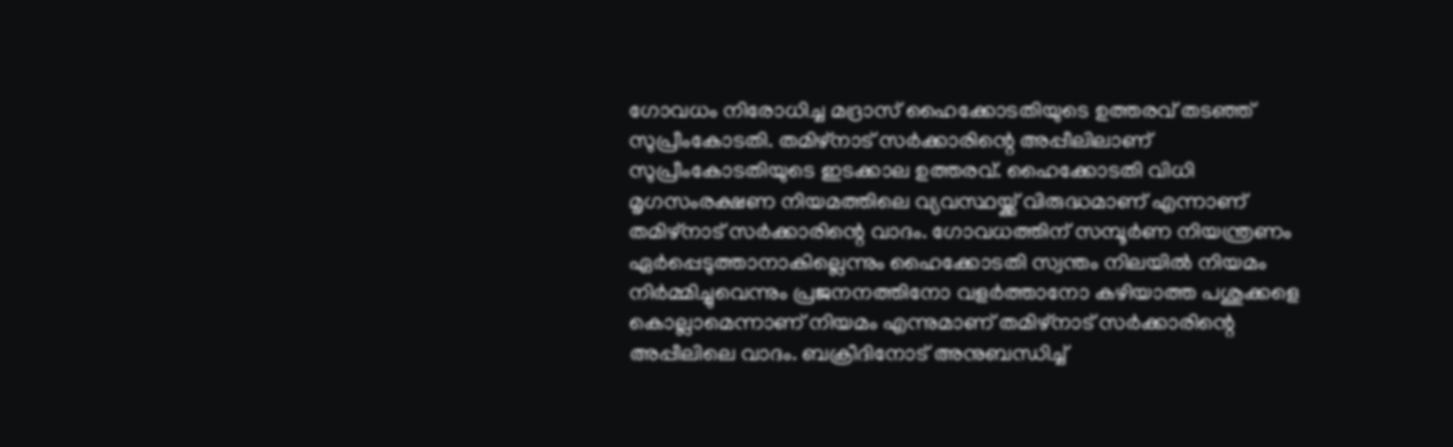ഗോവധം നിരോധിച്ച മദ്രാസ് ഹൈക്കോടതിയുടെ ഉത്തരവ് തടഞ്ഞ് സുപ്രീംകോടതി. തമിഴ്‌നാട് സര്‍ക്കാരിന്റെ അപ്പീലിലാണ് സുപ്രീംകോടതിയുടെ ഇടക്കാല ഉത്തരവ്. ഹൈക്കോടതി വിധി മൃഗസംരക്ഷണ നിയമത്തിലെ വ്യവസ്ഥയ്ക്ക് വിരുദ്ധമാണ് എന്നാണ് തമിഴ്‌നാട് സര്‍ക്കാരിന്റെ വാദം. ഗോവധത്തിന് സമ്പൂര്‍ണ നിയന്ത്രണം ഏര്‍പ്പെടുത്താനാകില്ലെന്നും ഹൈക്കോടതി സ്വന്തം നിലയില്‍ നിയമം നിര്‍മ്മിച്ചുവെന്നും പ്രജനനത്തിനോ വളര്‍ത്താനോ കഴിയാത്ത പശുക്കളെ കൊല്ലാമെന്നാണ് നിയമം എന്നുമാണ് തമിഴ്‌നാട് സര്‍ക്കാരിന്റെ അപ്പീലിലെ വാദം. ബക്രീദിനോട് അനുബന്ധിച്ച്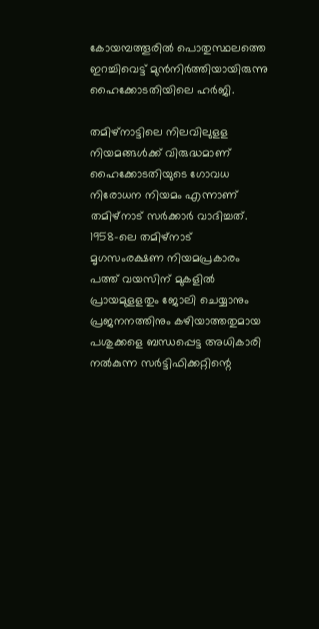കോയമ്പത്തൂരില്‍ പൊതുസ്ഥലത്തെ ഇറച്ചിവെട്ട് മുന്‍നിര്‍ത്തിയായിരുന്നു ഹൈക്കോടതിയിലെ ഹര്‍ജി.

തമിഴ്‌നാട്ടിലെ നിലവിലുളള നിയമങ്ങള്‍ക്ക് വിരുദ്ധമാണ് ഹൈക്കോടതിയുടെ ഗോവധ നിരോധന നിയമം എന്നാണ് തമിഴ്‌നാട് സര്‍ക്കാര്‍ വാദിച്ചത്. 1958-ലെ തമിഴ്‌നാട് മൃഗസംരക്ഷണ നിയമപ്രകാരം പത്ത് വയസിന് മുകളില്‍ പ്രായമുളളതും ജോലി ചെയ്യാനും പ്രജനനത്തിനും കഴിയാത്തതുമായ പശുക്കളെ ബന്ധപ്പെട്ട അധികാരി നല്‍കുന്ന സര്‍ട്ടിഫിക്കറ്റിന്റെ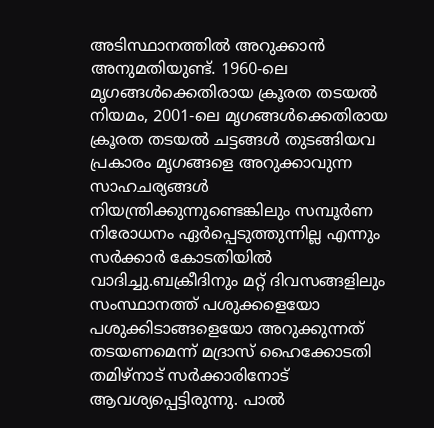അടിസ്ഥാനത്തില്‍ അറുക്കാന്‍ അനുമതിയുണ്ട്. 1960-ലെ മൃഗങ്ങള്‍ക്കെതിരായ ക്രൂരത തടയല്‍ നിയമം, 2001-ലെ മൃഗങ്ങള്‍ക്കെതിരായ ക്രൂരത തടയല്‍ ചട്ടങ്ങള്‍ തുടങ്ങിയവ പ്രകാരം മൃഗങ്ങളെ അറുക്കാവുന്ന സാഹചര്യങ്ങള്‍ നിയന്ത്രിക്കുന്നുണ്ടെങ്കിലും സമ്പൂര്‍ണ നിരോധനം ഏര്‍പ്പെടുത്തുന്നില്ല എന്നും സര്‍ക്കാര്‍ കോടതിയില്‍ വാദിച്ചു.ബക്രീദിനും മറ്റ് ദിവസങ്ങളിലും സംസ്ഥാനത്ത് പശുക്കളെയോ പശുക്കിടാങ്ങളെയോ അറുക്കുന്നത് തടയണമെന്ന് മദ്രാസ് ഹൈക്കോടതി തമിഴ്‌നാട് സര്‍ക്കാരിനോട് ആവശ്യപ്പെട്ടിരുന്നു. പാല്‍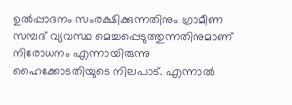ഉല്‍പ്പാദനം സംരക്ഷിക്കുന്നതിനും ഗ്രാമീണ സമ്പദ് വ്യവസ്ഥ മെച്ചപ്പെടുത്തുന്നതിനുമാണ് നിരോധനം എന്നായിരുന്നു ഹൈക്കോടതിയുടെ നിലപാട്. എന്നാല്‍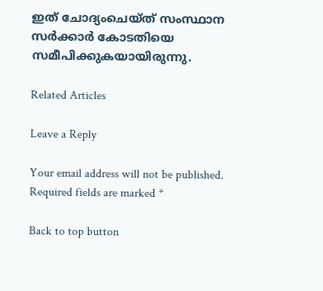ഇത് ചോദ്യംചെയ്ത് സംസ്ഥാന സര്‍ക്കാര്‍ കോടതിയെ സമീപിക്കുകയായിരുന്നു.

Related Articles

Leave a Reply

Your email address will not be published. Required fields are marked *

Back to top button